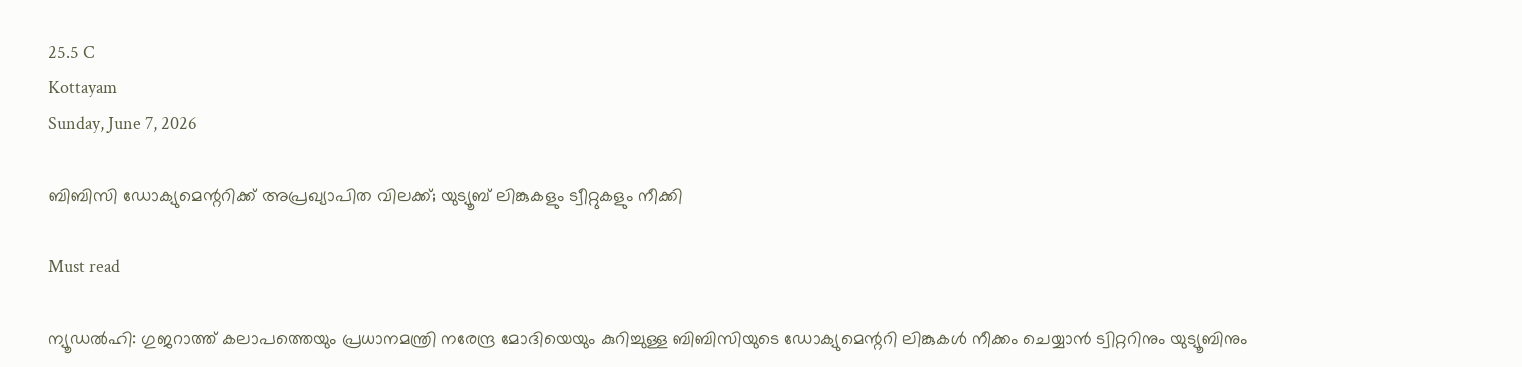25.5 C
Kottayam
Sunday, June 7, 2026

ബിബിസി ഡോക്യുമെന്ററിക്ക് അപ്രഖ്യാപിത വിലക്ക്; യുട്യൂബ് ലിങ്കുകളും ട്വീറ്റുകളും നീക്കി

Must read

ന്യൂഡൽഹി: ഗുജറാത്ത് കലാപത്തെയും പ്രധാനമന്ത്രി നരേന്ദ്ര മോദിയെയും കുറിച്ചുള്ള ബിബിസിയുടെ ഡോക്യുമെന്ററി ലിങ്കുകൾ നീക്കം ചെയ്യാൻ ട്വിറ്ററിനും യുട്യൂബിനും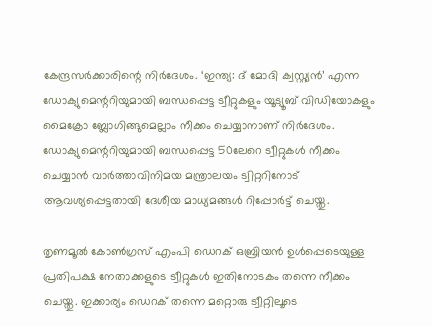കേന്ദ്രസർക്കാരിന്റെ നിർദേശം. ‘ഇന്ത്യ: ദ് മോദി ക്വസ്റ്റ്യൻ’ എന്ന ഡോക്യുമെന്ററിയുമായി ബന്ധപ്പെട്ട ട്വീറ്റുകളും യൂട്യൂബ് വിഡിയോകളും മൈക്രോ ബ്ലോഗിങ്ങുമെല്ലാം നീക്കം ചെയ്യാനാണ് നിർദേശം. ഡോക്യുമെന്ററിയുമായി ബന്ധപ്പെട്ട 50ലേറെ ട്വീറ്റുകൾ നീക്കം ചെയ്യാൻ വാർത്താവിനിമയ മന്ത്രാലയം ട്വിറ്ററിനോട് ആവശ്യപ്പെട്ടതായി ദേശീയ മാധ്യമങ്ങൾ റിപ്പോർട്ട് ചെയ്തു.

തൃണമൂൽ കോൺഗ്രസ് എംപി ഡെറക് ഒബ്രിയൻ ഉൾപ്പെടെയുള്ള പ്രതിപക്ഷ നേതാക്കളുടെ ട്വീറ്റുകൾ ഇതിനോടകം തന്നെ നീക്കം ചെയ്തു. ഇക്കാര്യം ഡെറക് തന്നെ മറ്റൊരു ട്വീറ്റിലൂടെ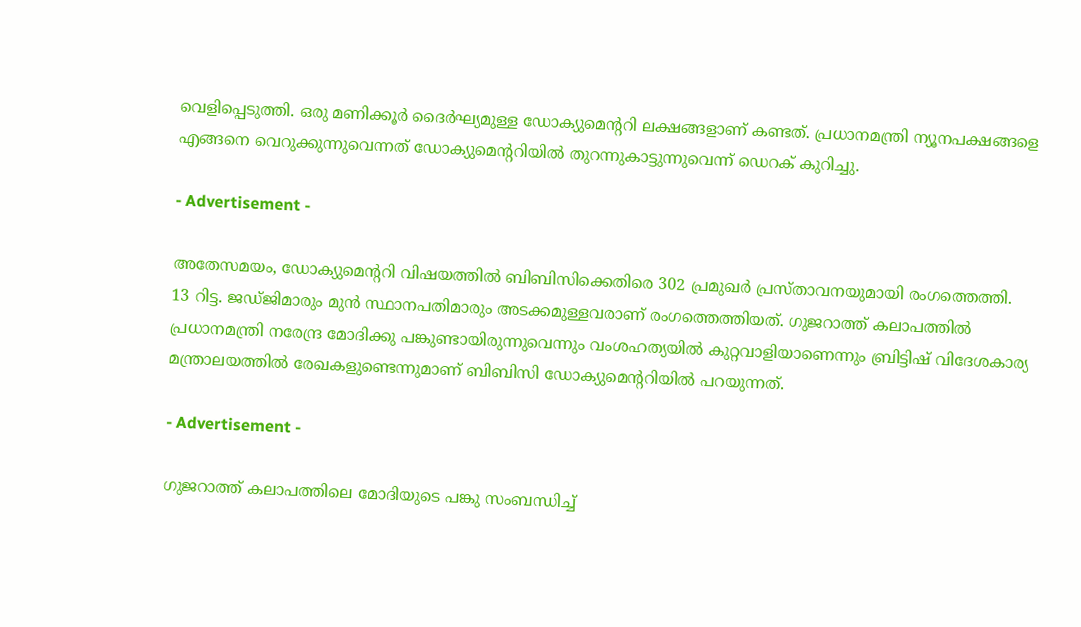വെളിപ്പെടുത്തി. ഒരു മണിക്കൂർ ദൈർഘ്യമുള്ള ഡോക്യുമെന്ററി ലക്ഷങ്ങളാണ് കണ്ടത്. പ്രധാനമന്ത്രി ന്യൂനപക്ഷങ്ങളെ എങ്ങനെ വെറുക്കുന്നുവെന്നത് ഡോക്യുമെന്ററിയിൽ തുറന്നുകാട്ടുന്നുവെന്ന് ഡെറക് കുറിച്ചു.

- Advertisement -

അതേസമയം, ഡോക്യുമെന്ററി വിഷയത്തില്‍ ബിബിസിക്കെതിരെ 302 പ്രമുഖര്‍ പ്രസ്താവനയുമായി രംഗത്തെത്തി. 13 റിട്ട. ജഡ്ജിമാരും മുന്‍ സ്ഥാനപതിമാരും അടക്കമുള്ളവരാണ് രംഗത്തെത്തിയത്. ഗുജറാത്ത് കലാപത്തിൽ പ്രധാനമന്ത്രി നരേന്ദ്ര മോദിക്കു പങ്കുണ്ടായിരുന്നുവെന്നും വംശഹത്യയിൽ കുറ്റവാളിയാണെന്നും ബ്രിട്ടിഷ് വിദേശകാര്യ മന്ത്രാലയത്തിൽ രേഖകളുണ്ടെന്നുമാണ് ബിബിസി ഡോക്യുമെന്ററിയിൽ പറയുന്നത്.

- Advertisement -

ഗുജറാത്ത് കലാപത്തിലെ മോദിയുടെ പങ്കു സംബന്ധിച്ച്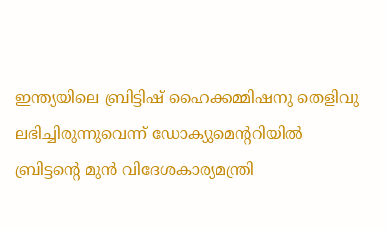ഇന്ത്യയിലെ ബ്രിട്ടിഷ് ഹൈക്കമ്മിഷനു തെളിവു ലഭിച്ചിരുന്നുവെന്ന് ഡോക്യുമെന്ററിയിൽ ബ്രിട്ടന്റെ മുൻ വിദേശകാര്യമന്ത്രി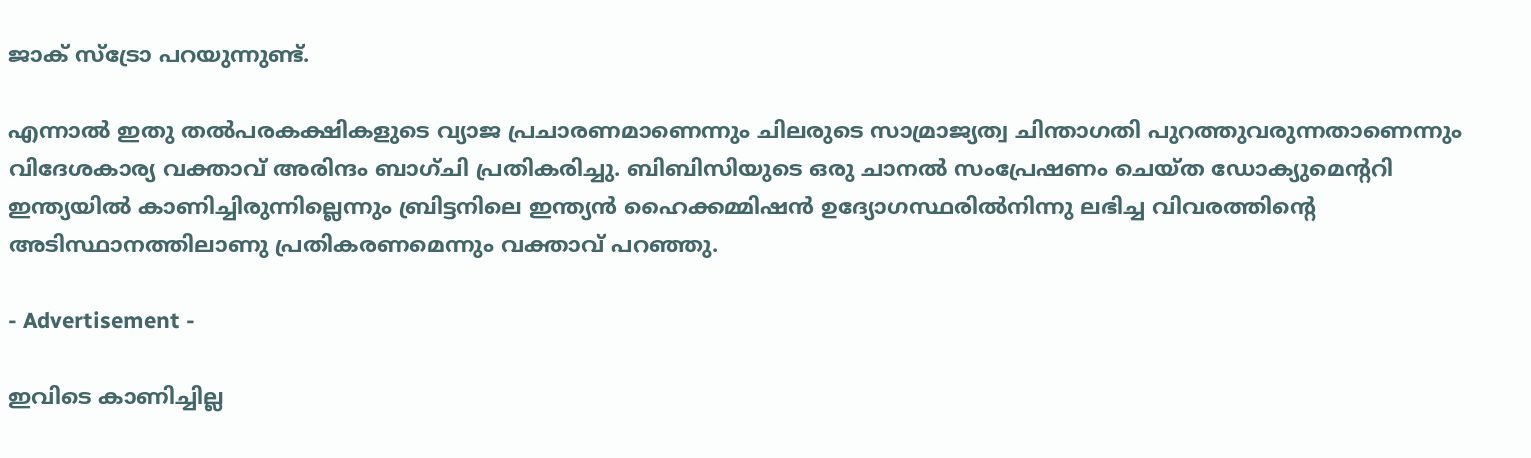ജാക് സ്ട്രോ പറയുന്നുണ്ട്.

എന്നാൽ ഇതു തൽപരകക്ഷികളുടെ വ്യാജ പ്രചാരണമാണെന്നും ചിലരുടെ സാമ്രാജ്യത്വ ചിന്താഗതി പുറത്തുവരുന്നതാണെന്നും വിദേശകാര്യ വക്താവ് അരിന്ദം ബാഗ്ചി പ്രതികരിച്ചു. ബിബിസിയുടെ ഒരു ചാനൽ സംപ്രേഷണം ചെയ്ത ഡോക്യുമെന്ററി ഇന്ത്യയിൽ കാണിച്ചിരുന്നില്ലെന്നും ബ്രിട്ടനിലെ ഇന്ത്യൻ ഹൈക്കമ്മിഷൻ ഉദ്യോഗസ്ഥരിൽനിന്നു ലഭിച്ച വിവരത്തിന്റെ അടിസ്ഥാനത്തിലാണു പ്രതികരണമെന്നും വക്താവ് പറഞ്ഞു.

- Advertisement -

ഇവിടെ കാണിച്ചില്ല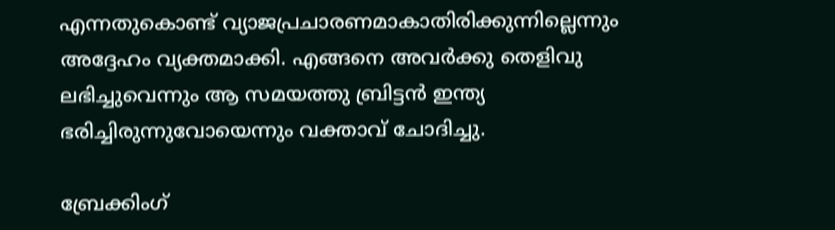എന്നതുകൊണ്ട് വ്യാജപ്രചാരണമാകാതിരിക്കുന്നില്ലെന്നും അദ്ദേഹം വ്യക്തമാക്കി. എങ്ങനെ അവർക്കു തെളിവു ലഭിച്ചുവെന്നും ആ സമയത്തു ബ്രിട്ടൻ ഇന്ത്യ ഭരിച്ചിരുന്നുവോയെന്നും വക്താവ് ചോദിച്ചു.

ബ്രേക്കിംഗ്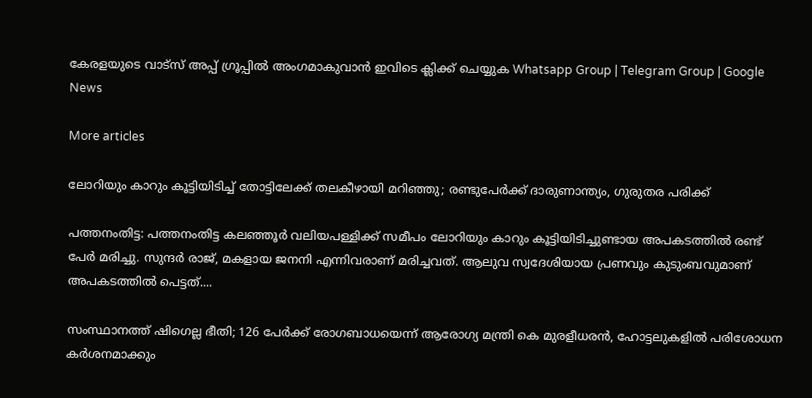കേരളയുടെ വാട്സ് അപ്പ് ഗ്രൂപ്പിൽ അംഗമാകുവാൻ ഇവിടെ ക്ലിക്ക് ചെയ്യുക Whatsapp Group | Telegram Group | Google News

More articles

ലോറിയും കാറും കൂട്ടിയിടിച്ച് തോട്ടിലേക്ക് തലകീഴായി മറിഞ്ഞു; രണ്ടുപേർക്ക് ദാരുണാന്ത്യം, ഗുരുതര പരിക്ക്

പത്തനംതിട്ട: പത്തനംതിട്ട കലഞ്ഞൂർ വലിയപള്ളിക്ക് സമീപം ലോറിയും കാറും കൂട്ടിയിടിച്ചുണ്ടായ അപകടത്തിൽ രണ്ട് പേർ മരിച്ചു. സുന്ദർ രാജ്, മകളായ ജനനി എന്നിവരാണ് മരിച്ചവത്. ആലുവ സ്വദേശിയായ പ്രണവും കുടുംബവുമാണ് അപകടത്തിൽ പെട്ടത്....

സംസ്ഥാനത്ത് ഷിഗെല്ല ഭീതി; 126 പേർക്ക് രോഗബാധയെന്ന് ആരോഗ്യ മന്ത്രി കെ മുരളീധരൻ, ഹോട്ടലുകളിൽ പരിശോധന കർശനമാക്കും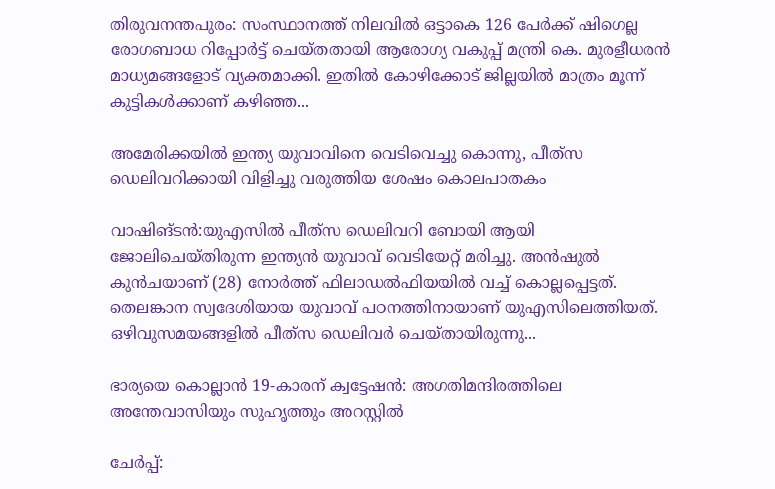തിരുവനന്തപുരം: സംസ്ഥാനത്ത് നിലവിൽ ഒട്ടാകെ 126 പേർക്ക് ഷിഗെല്ല രോഗബാധ റിപ്പോർട്ട് ചെയ്തതായി ആരോഗ്യ വകുപ്പ് മന്ത്രി കെ. മുരളീധരൻ മാധ്യമങ്ങളോട് വ്യക്തമാക്കി. ഇതിൽ കോഴിക്കോട് ജില്ലയിൽ മാത്രം മൂന്ന് കുട്ടികൾക്കാണ് കഴിഞ്ഞ...

അമേരിക്കയിൽ ഇന്ത്യ യുവാവിനെ വെടിവെച്ചു കൊന്നു, പീത്‍സ ഡെലിവറിക്കായി വിളിച്ചു വരുത്തിയ ശേഷം കൊലപാതകം

വാഷിങ്ടൻ:യുഎസില്‍ പീത്‍സ ഡെലിവറി ബോയി ആയി ജോലിചെയ്തിരുന്ന ഇന്ത്യന്‍ യുവാവ് വെടിയേറ്റ് മരിച്ചു. അന്‍ഷുല്‍ കുന്‍ചയാണ് (28) നോര്‍ത്ത് ഫിലാഡല്‍ഫിയയില്‍ വച്ച് കൊല്ലപ്പെട്ടത്. തെലങ്കാന സ്വദേശിയായ യുവാവ് പഠനത്തിനായാണ് യുഎസിലെത്തിയത്.  ഒഴിവുസമയങ്ങളില്‍ പീത്‍സ ഡെലിവര്‍ ചെയ്തായിരുന്നു...

ഭാര്യയെ കൊല്ലാൻ 19-കാരന് ക്വട്ടേഷൻ: അഗതിമന്ദിരത്തിലെ അന്തേവാസിയും സുഹൃത്തും അറസ്റ്റിൽ

ചേർപ്പ്: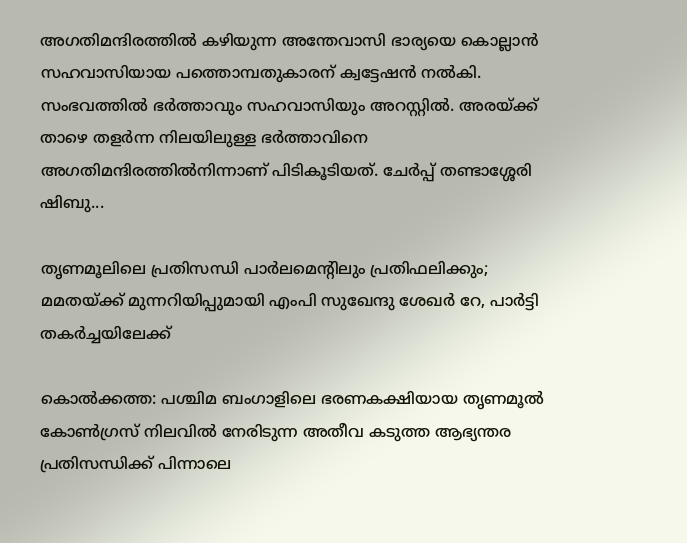അഗതിമന്ദിരത്തിൽ കഴിയുന്ന അന്തേവാസി ഭാര്യയെ കൊല്ലാൻ സഹവാസിയായ പത്തൊമ്പതുകാരന് ക്വട്ടേഷൻ നൽകി. സംഭവത്തിൽ ഭർത്താവും സഹവാസിയും അറസ്റ്റിൽ. അരയ്ക്ക് താഴെ തളർന്ന നിലയിലുള്ള ഭർത്താവിനെ അഗതിമന്ദിരത്തിൽനിന്നാണ് പിടികൂടിയത്. ചേർപ്പ് തണ്ടാശ്ശേരി ഷിബു...

തൃണമൂലിലെ പ്രതിസന്ധി പാർലമെന്റിലും പ്രതിഫലിക്കും; മമതയ്ക്ക് മുന്നറിയിപ്പുമായി എംപി സുഖേന്ദു ശേഖർ റേ, പാർട്ടി തകർച്ചയിലേക്ക്

കൊൽക്കത്ത: പശ്ചിമ ബംഗാളിലെ ഭരണകക്ഷിയായ തൃണമൂൽ കോൺഗ്രസ് നിലവിൽ നേരിടുന്ന അതീവ കടുത്ത ആഭ്യന്തര പ്രതിസന്ധിക്ക് പിന്നാലെ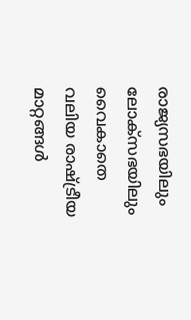രാജ്യസഭയിലും ലോക്സഭയിലും വൈകാതെ വലിയ രാഷ്ട്രീയ മാറ്റങ്ങൾ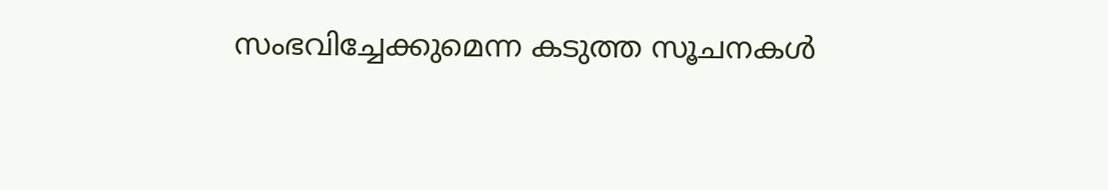സംഭവിച്ചേക്കുമെന്ന കടുത്ത സൂചനകൾ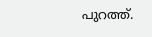പുറത്ത്.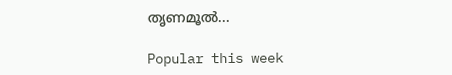തൃണമൂൽ...

Popular this week